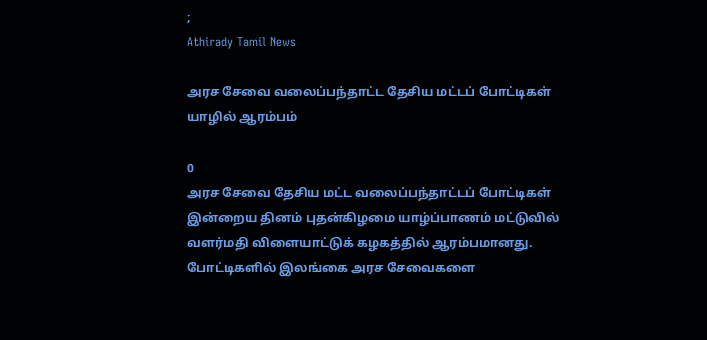;
Athirady Tamil News

அரச சேவை வலைப்பந்தாட்ட தேசிய மட்டப் போட்டிகள் யாழில் ஆரம்பம்

0
அரச சேவை தேசிய மட்ட வலைப்பந்தாட்டப் போட்டிகள் இன்றைய தினம் புதன்கிழமை யாழ்ப்பாணம் மட்டுவில் வளர்மதி விளையாட்டுக் கழகத்தில் ஆரம்பமானது.
போட்டிகளில் இலங்கை அரச சேவைகளை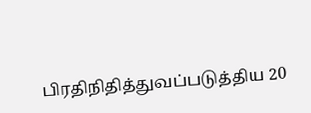பிரதிநிதித்துவப்படுத்திய 20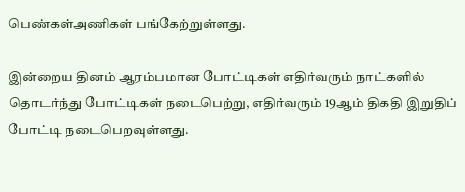பெண்கள்அணிகள் பங்கேற்றுள்ளது.

இன்றைய தினம் ஆரம்பமான போட்டிகள் எதிர்வரும் நாட்களில் தொடர்ந்து போட்டிகள் நடைபெற்று, எதிர்வரும் 19ஆம் திகதி இறுதிப் போட்டி நடைபெறவுள்ளது.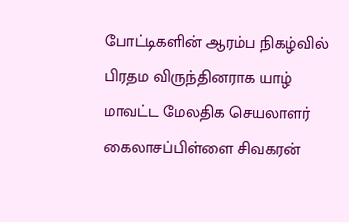போட்டிகளின் ஆரம்ப நிகழ்வில் பிரதம விருந்தினராக யாழ் மாவட்ட மேலதிக செயலாளர் கைலாசப்பிள்ளை சிவகரன்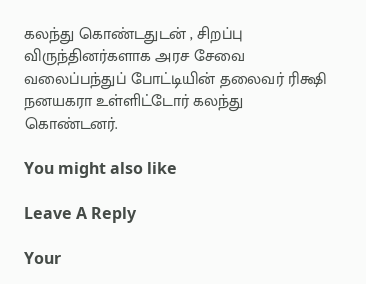கலந்து கொண்டதுடன் , சிறப்பு விருந்தினர்களாக அரச சேவை வலைப்பந்துப் போட்டியின் தலைவர் ரிக்ஷி நனயகரா உள்ளிட்டோர் கலந்து கொண்டனர்.

You might also like

Leave A Reply

Your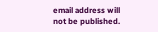email address will not be published.